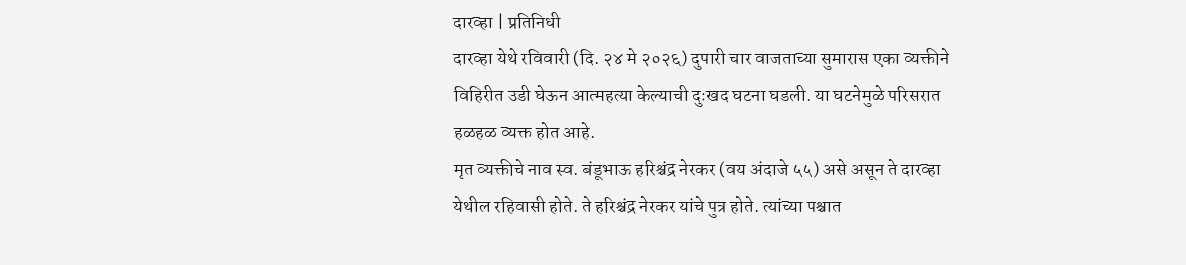दारव्हा | प्रतिनिधी
दारव्हा येथे रविवारी (दि. २४ मे २०२६) दुपारी चार वाजताच्या सुमारास एका व्यक्तीने विहिरीत उडी घेऊन आत्महत्या केल्याची दुःखद घटना घडली. या घटनेमुळे परिसरात हळहळ व्यक्त होत आहे.
मृत व्यक्तीचे नाव स्व. बंडूभाऊ हरिश्चंद्र नेरकर (वय अंदाजे ५५) असे असून ते दारव्हा येथील रहिवासी होते. ते हरिश्चंद्र नेरकर यांचे पुत्र होते. त्यांच्या पश्चात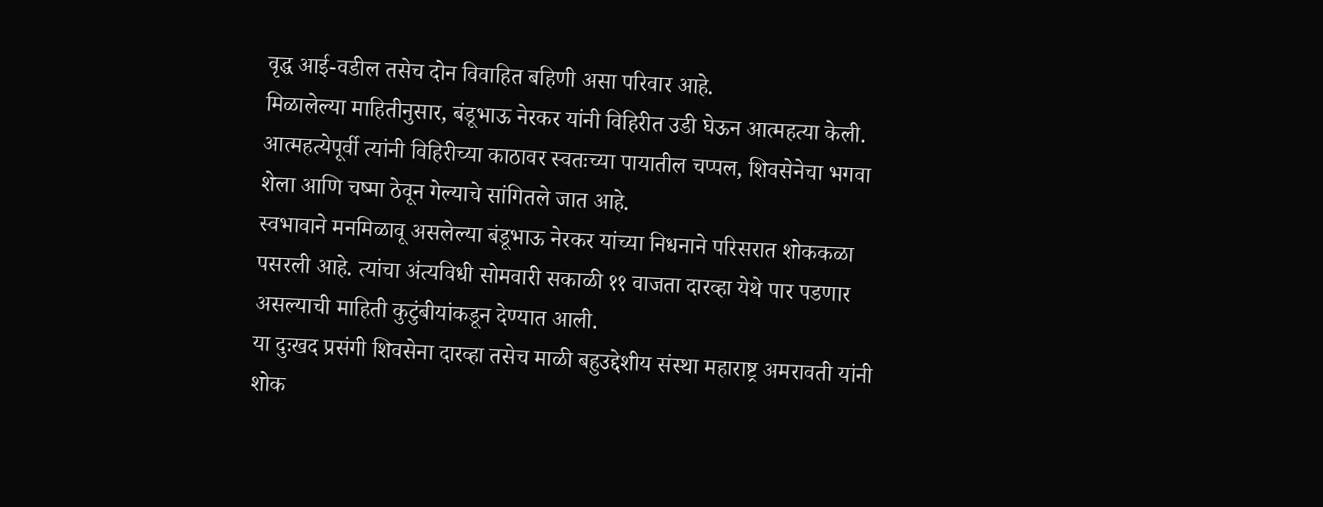वृद्ध आई-वडील तसेच दोन विवाहित बहिणी असा परिवार आहे.
मिळालेल्या माहितीनुसार, बंडूभाऊ नेरकर यांनी विहिरीत उडी घेऊन आत्महत्या केली. आत्महत्येपूर्वी त्यांनी विहिरीच्या काठावर स्वतःच्या पायातील चप्पल, शिवसेनेचा भगवा शेला आणि चष्मा ठेवून गेल्याचे सांगितले जात आहे.
स्वभावाने मनमिळावू असलेल्या बंडूभाऊ नेरकर यांच्या निधनाने परिसरात शोककळा पसरली आहे. त्यांचा अंत्यविधी सोमवारी सकाळी ११ वाजता दारव्हा येथे पार पडणार असल्याची माहिती कुटुंबीयांकडून देण्यात आली.
या दुःखद प्रसंगी शिवसेना दारव्हा तसेच माळी बहुउद्देशीय संस्था महाराष्ट्र अमरावती यांनी शोक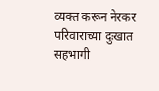व्यक्त करून नेरकर परिवाराच्या दुःखात सहभागी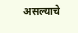असल्याचे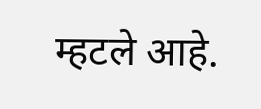म्हटले आहे.